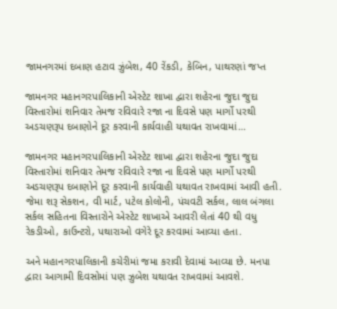જામનગરમાં દબાણ હટાવ ઝુંબેશ, 40 રેંકડી, કેબિન, પાથરણાં જપ્ત

જામનગર મહાનગરપાલિકાની એસ્ટેટ શાખા દ્વારા શહેરના જુદા જુદા વિસ્તારોમાં શનિવાર તેમજ રવિવારે રજા ના દિવસે પણ માર્ગો પરથી અડચણરૂપ દબાણોને દૂર કરવાની કાર્યવાહી યથાવત રાખવામાં…

જામનગર મહાનગરપાલિકાની એસ્ટેટ શાખા દ્વારા શહેરના જુદા જુદા વિસ્તારોમાં શનિવાર તેમજ રવિવારે રજા ના દિવસે પણ માર્ગો પરથી અડચણરૂપ દબાણોને દૂર કરવાની કાર્યવાહી યથાવત રાખવામાં આવી હતી.
જેમા શરૂ સેકશન, વી માર્ટ, પટેલ કોલોની, પંચવટી સર્કલ, લાલ બંગલા સર્કલ સહિતના વિસ્તારોને એસ્ટેટ શાખાએ આવરી લેતાં 40 થી વધુ રેકડીઓ, કાઉન્ટરો, પથારાઓ વગેરે દૂર કરવામાં આવ્યા હતા.

અને મહાનગરપાલિકાની કચેરીમાં જમા કરાવી દેવામાં આવ્યા છે. મનપા દ્વારા આગામી દિવસોમાં પણ ઝુબેશ યથાવત રાખવામાં આવશે.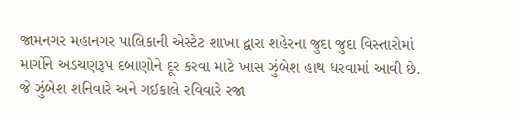જામનગર મહાનગર પાલિકાની એસ્ટેટ શાખા દ્વારા શહેરના જુદા જુદા વિસ્તારોમાં માર્ગોને અડચણરૂપ દબાણોને દૂર કરવા માટે ખાસ ઝુંબેશ હાથ ધરવામાં આવી છે. જે ઝુંબેશ શનિવારે અને ગઈકાલે રવિવારે રજા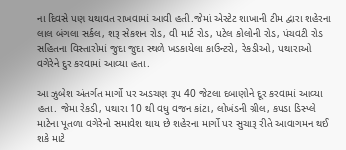ના દિવસે પણ યથાવત રાખવામાં આવી હતી.જેમાં એસ્ટેટ શાખાની ટીમ દ્વારા શહેરના લાલ બંગલા સર્કલ, શરૂ સેકશન રોડ, વી માર્ટ રોડ, પટેલ કોલોની રોડ, પંચવટી રોડ સહિતના વિસ્તારોમાં જુદા જુદા સ્થળે ખડકાયેલા કાઉન્ટરો, રેકડીઓ, પથારાઓ વગેરેને દુર કરવામાં આવ્યા હતા.

આ ઝુબેશ અંતર્ગત માર્ગો પર અડચણ રૂપ 40 જેટલા દબાણોને દૂર કરવામાં આવ્યા હતા. જેમા રેકડી, પથારા 10 થી વધુ વજન કાંટા, લોખંડની ગ્રીલ, કપડા ડિસ્પ્લે માટેના પૂતળા વગેરેનો સમાવેશ થાય છે શહેરના માર્ગો પર સુચારૂ રીતે આવાગમન થઈ શકે માટે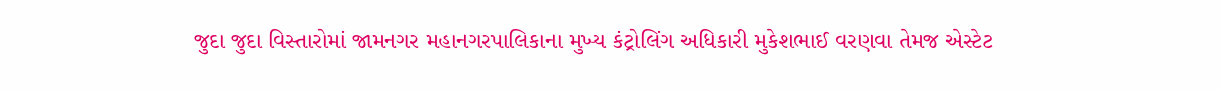જુદા જુદા વિસ્તારોમાં જામનગર મહાનગરપાલિકાના મુખ્ય કંટ્રોલિંગ અધિકારી મુકેશભાઈ વરણવા તેમજ એસ્ટેટ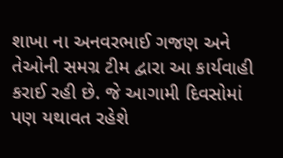શાખા ના અનવરભાઈ ગજણ અને તેઓની સમગ્ર ટીમ દ્વારા આ કાર્યવાહી કરાઈ રહી છે. જે આગામી દિવસોમાં પણ યથાવત રહેશે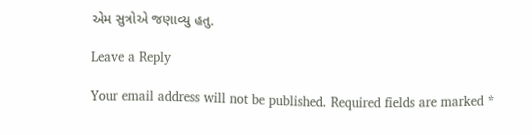એમ સુત્રોએ જણાવ્યુ હતુ.

Leave a Reply

Your email address will not be published. Required fields are marked *